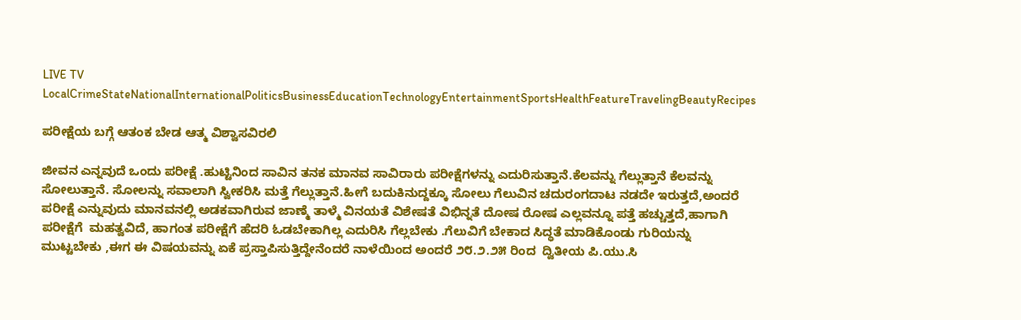LIVE TV LocalCrimeStateNationalInternationalPoliticsBusinessEducationTechnologyEntertainmentSportsHealthFeatureTravelingBeautyRecipes

ಪರೀಕ್ಷೆಯ ಬಗ್ಗೆ ಆತಂಕ ಬೇಡ ಆತ್ಮ ವಿಶ್ವಾಸವಿರಲಿ

ಜೀವನ ಎನ್ನವುದೆ ಒಂದು ಪರೀಕ್ಷೆ .ಹುಟ್ಟಿನಿಂದ ಸಾವಿನ ತನಕ ಮಾನವ ಸಾವಿರಾರು ಪರೀಕ್ಷೆಗಳನ್ನು ಎದುರಿಸುತ್ತಾನೆ.ಕೆಲವನ್ನು ಗೆಲ್ಲುತ್ತಾನೆ ಕೆಲವನ್ನು ಸೋಲುತ್ತಾನೆ. ಸೋಲನ್ನು ಸವಾಲಾಗಿ ಸ್ವೀಕರಿಸಿ ಮತ್ತೆ ಗೆಲ್ಲುತ್ತಾನೆ.ಹೀಗೆ ಬದುಕಿನುದ್ದಕ್ಕೂ ಸೋಲು ಗೆಲುವಿನ ಚದುರಂಗದಾಟ ನಡದೇ ಇರುತ್ತದೆ,ಅಂದರೆ ಪರೀಕ್ಷೆ ಎನ್ನುವುದು ಮಾನವನಲ್ಲಿ ಅಡಕವಾಗಿರುವ ಜಾಣ್ಮೆ ತಾಳ್ಮೆ ವಿನಯತೆ ವಿಶೇಷತೆ ವಿಭಿನ್ನತೆ ದೋಷ ರೋಷ ಎಲ್ಲವನ್ನೂ ಪತ್ತೆ ಹಚ್ಚುತ್ತದೆ,ಹಾಗಾಗಿ ಪರೀಕ್ಷೆಗೆ  ಮಹತ್ವವಿದೆ, ಹಾಗಂತ ಪರೀಕ್ಷೆಗೆ ಹೆದರಿ ಓಡಬೇಕಾಗಿಲ್ಲ ಎದುರಿಸಿ ಗೆಲ್ಲಬೇಕು .ಗೆಲುವಿಗೆ ಬೇಕಾದ ಸಿದ್ಧತೆ ಮಾಡಿಕೊಂಡು ಗುರಿಯನ್ನು ಮುಟ್ಟಬೇಕು ,ಈಗ ಈ ವಿಷಯವನ್ನು ಏಕೆ ಪ್ರಸ್ತಾಪಿಸುತ್ತಿದ್ದೇನೆಂದರೆ ನಾಳೆಯಿಂದ ಅಂದರೆ ೨೮.೨.೨೫ ರಿಂದ  ದ್ವಿತೀಯ ಪಿ.ಯು.ಸಿ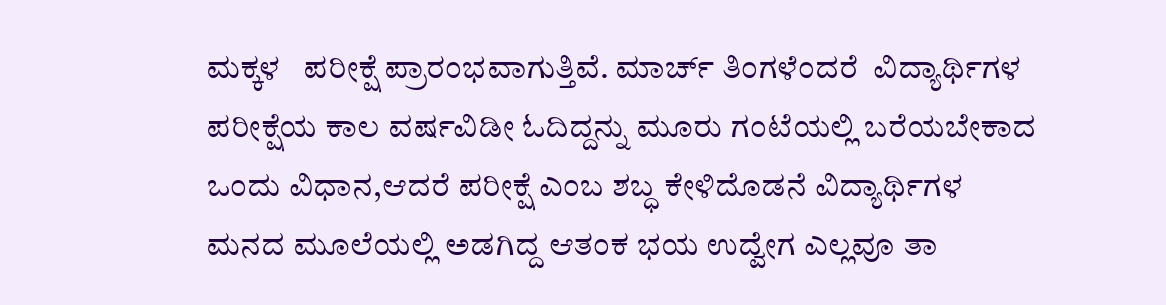ಮಕ್ಕಳ   ಪರೀಕ್ಷೆ ಪ್ರಾರಂಭವಾಗುತ್ತಿವೆ. ಮಾರ್ಚ್ ತಿಂಗಳೆಂದರೆ  ವಿದ್ಯಾರ್ಥಿಗಳ ಪರೀಕ್ಷೆಯ ಕಾಲ ವರ್ಷವಿಡೀ ಓದಿದ್ದನ್ನು ಮೂರು ಗಂಟೆಯಲ್ಲಿ ಬರೆಯಬೇಕಾದ ಒಂದು ವಿಧಾನ,ಆದರೆ ಪರೀಕ್ಷೆ ಎಂಬ ಶಬ್ಧ ಕೇಳಿದೊಡನೆ ವಿದ್ಯಾರ್ಥಿಗಳ ಮನದ ಮೂಲೆಯಲ್ಲಿ ಅಡಗಿದ್ದ ಆತಂಕ ಭಯ ಉದ್ವೇಗ ಎಲ್ಲವೂ ತಾ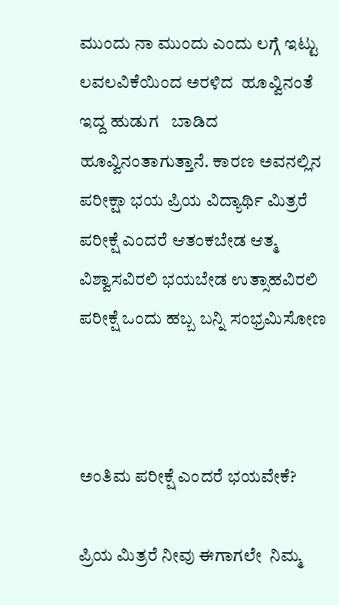ಮುಂದು ನಾ ಮುಂದು ಎಂದು ಲಗ್ಗೆ ಇಟ್ಟು ಲವಲವಿಕೆಯಿಂದ‌ ಅರಳಿದ  ಹೂವ್ವಿನಂತೆ ಇದ್ದ ಹುಡುಗ   ಬಾಡಿದ ಹೂವ್ವಿನಂತಾಗುತ್ತಾನೆ. ಕಾರಣ ಅವನಲ್ಲಿನ ಪರೀಕ್ಷಾ ಭಯ ಪ್ರಿಯ ವಿದ್ಯಾರ್ಥಿ ಮಿತ್ರರೆ ಪರೀಕ್ಷೆ ಎಂದರೆ ಆತಂಕಬೇಡ ಆತ್ಮ ವಿಶ್ವಾಸವಿರಲಿ ಭಯಬೇಡ ಉತ್ಸಾಹವಿರಲಿ ಪರೀಕ್ಷೆ ಒಂದು ಹಬ್ಬ ಬನ್ನಿ ಸಂಭ್ರಮಿಸೋಣ



ಅಂತಿಮ ಪರೀಕ್ಷೆ ಎಂದರೆ ಭಯವೇಕೆ?

ಪ್ರಿಯ ಮಿತ್ರರೆ ನೀವು ಈಗಾಗಲೇ  ನಿಮ್ಮ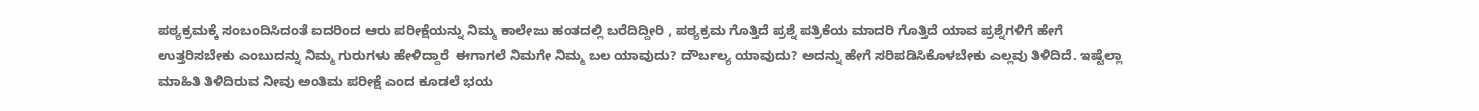ಪಠ್ಯಕ್ರಮಕ್ಕೆ ಸಂಬಂದಿಸಿದಂತೆ ಐದರಿಂದ ಆರು ಪರೀಕ್ಷೆಯನ್ನು ನಿಮ್ಮ ಕಾಲೇಜು ಹಂತದಲ್ಲಿ ಬರೆದಿದ್ದೀರಿ , ಪಠ್ಯಕ್ರಮ ಗೊತ್ತಿದೆ ಪ್ರಶ್ನೆ ಪತ್ರಿಕೆಯ ಮಾದರಿ ಗೊತ್ತಿದೆ ಯಾವ ಪ್ರಶ್ನೆಗಳಿಗೆ ಹೇಗೆ ಉತ್ತರಿಸಬೇಕು ಎಂಬುದನ್ನು ನಿಮ್ಮ ಗುರುಗಳು ಹೇಳಿದ್ದಾರೆ  ಈಗಾಗಲೆ ನಿಮಗೇ ನಿಮ್ಮ ಬಲ ಯಾವುದು? ದೌರ್ಬಲ್ಯ ಯಾವುದು? ಅದನ್ನು ಹೇಗೆ ಸರಿಪಡಿಸಿಕೊಳಬೇಕು ಎಲ್ಲವು ತಿಳಿದಿದೆ. ಇಷ್ಟೆಲ್ಲಾ ಮಾಹಿತಿ ತಿಳಿದಿರುವ ನೀವು ಅಂತಿಮ ಪರೀಕ್ಷೆ ಎಂದ ಕೂಡಲೆ ಭಯ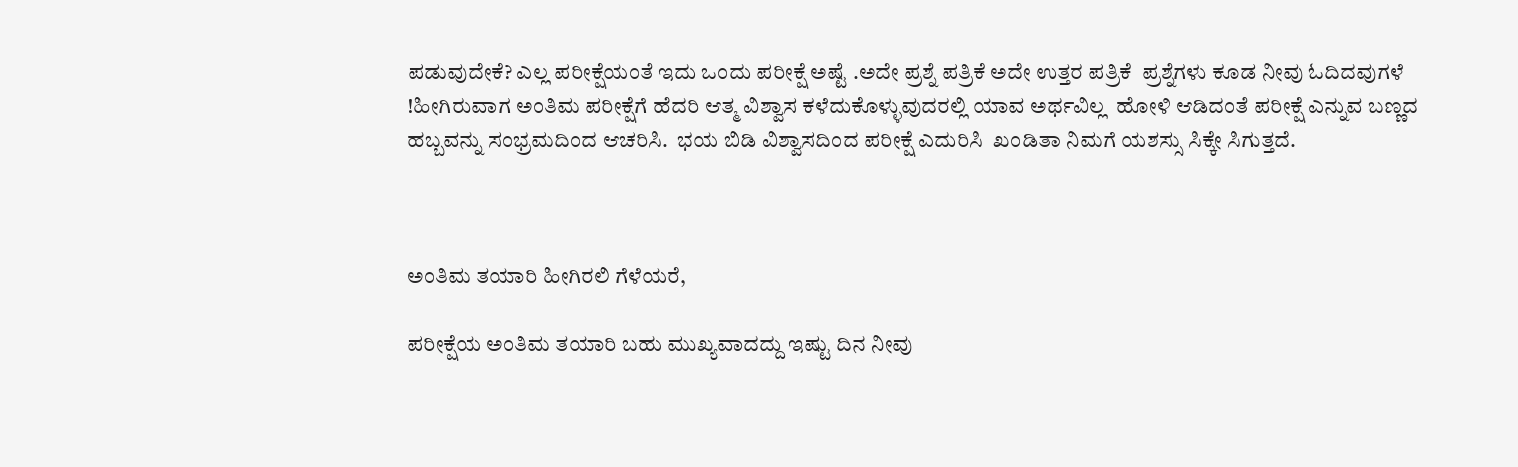ಪಡುವುದೇಕೆ? ಎಲ್ಲ ಪರೀಕ್ಷೆಯಂತೆ ಇದು ಒಂದು ಪರೀಕ್ಷೆ ಅಷ್ಟೆ .ಅದೇ ಪ್ರಶ್ನೆ ಪತ್ರಿಕೆ ಅದೇ ಉತ್ತರ ಪತ್ರಿಕೆ  ಪ್ರಶ್ನೆಗಳು ಕೂಡ ನೀವು ಓದಿದವುಗಳೆ !ಹೀಗಿರುವಾಗ ಅಂತಿಮ ಪರೀಕ್ಷೆಗೆ ಹೆದರಿ ಆತ್ಮ ವಿಶ್ವಾಸ ಕಳೆದುಕೊಳ್ಳುವುದರಲ್ಲಿ ಯಾವ ಅರ್ಥವಿಲ್ಲ  ಹೋಳಿ ಆಡಿದಂತೆ ಪರೀಕ್ಷೆ ಎನ್ನುವ ಬಣ್ಣದ ಹಬ್ಬವನ್ನು ಸಂಭ್ರಮದಿಂದ ಆಚರಿಸಿ.  ಭಯ ಬಿಡಿ ವಿಶ್ವಾಸದಿಂದ ಪರೀಕ್ಷೆ ಎದುರಿಸಿ  ಖಂಡಿತಾ ನಿಮಗೆ ಯಶಸ್ಸು ಸಿಕ್ಕೇ ಸಿಗುತ್ತದೆ.



ಅಂತಿಮ ತಯಾರಿ ಹೀಗಿರಲಿ ಗೆಳೆಯರೆ,

ಪರೀಕ್ಷೆಯ ಅಂತಿಮ ತಯಾರಿ ಬಹು ಮುಖ್ಯವಾದದ್ದು ಇಷ್ಟು ದಿನ ನೀವು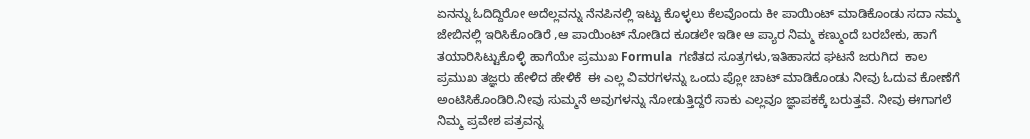ಏನನ್ನು ಓದಿದ್ದಿರೋ ಅದೆಲ್ಲವನ್ನು ನೆನಪಿನಲ್ಲಿ ಇಟ್ಟು ಕೊಳ್ಳಲು ಕೆಲವೊಂದು ಕೀ ಪಾಯಿಂಟ್ ಮಾಡಿಕೊಂಡು ಸದಾ ನಮ್ಮ ಜೇಬಿನಲ್ಲಿ ಇರಿಸಿಕೊಂಡಿರೆ ,ಆ ಪಾಯಿಂಟ್ ನೋಡಿದ ಕೂಡಲೇ ಇಡೀ ಆ ಪ್ಯಾರ ನಿಮ್ಮ ಕಣ್ಮುಂದೆ ಬರಬೇಕು, ಹಾಗೆ ತಯಾರಿಸಿಟ್ಟುಕೊಳ್ಳಿ ಹಾಗೆಯೇ ಪ್ರಮುಖ Formula  ಗಣಿತದ ಸೂತ್ರಗಳು,ಇತಿಹಾಸದ ಘಟನೆ ಜರುಗಿದ  ಕಾಲ  ಪ್ರಮುಖ ತಜ್ಞರು ಹೇಳಿದ ಹೇಳಿಕೆ  ಈ ಎಲ್ಲ ವಿವರಗಳನ್ನು ಒಂದು ಪ್ಲೋ ಚಾಟ್ ಮಾಡಿಕೊಂಡು ನೀವು ಓದುವ ಕೋಣೆಗೆ ಅಂಟಿಸಿಕೊಂಡಿರಿ.ನೀವು ಸುಮ್ಮನೆ ಅವುಗಳನ್ನು ನೋಡುತ್ತಿದ್ದರೆ ಸಾಕು ಎಲ್ಲವೂ ಜ್ಞಾಪಕಕ್ಕೆ ಬರುತ್ತವೆ. ನೀವು ಈಗಾಗಲೆ ನಿಮ್ಮ ಪ್ರವೇಶ ಪತ್ರವನ್ನ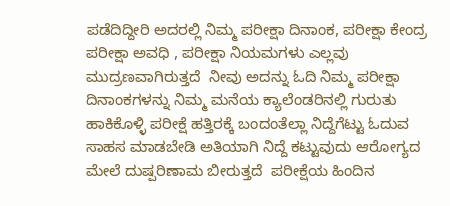ಪಡೆದಿದ್ದೀರಿ ಅದರಲ್ಲಿ ನಿಮ್ಮ ಪರೀಕ್ಷಾ ದಿನಾಂಕ, ಪರೀಕ್ಷಾ ಕೇಂದ್ರ ಪರೀಕ್ಷಾ ಅವಧಿ , ಪರೀಕ್ಷಾ ನಿಯಮಗಳು ಎಲ್ಲವು ಮುದ್ರಣವಾಗಿರುತ್ತದೆ  ನೀವು ಅದನ್ನು ಓದಿ ನಿಮ್ಮ ಪರೀಕ್ಷಾ ದಿನಾಂಕಗಳನ್ನು ನಿಮ್ಮ ಮನೆಯ ಕ್ಯಾಲೆಂಡರಿನಲ್ಲಿ ಗುರುತು ಹಾಕಿಕೊಳ್ಳಿ ಪರೀಕ್ಷೆ ಹತ್ತಿರಕ್ಕೆ ಬಂದಂತೆಲ್ಲಾ ನಿದ್ದೆಗೆಟ್ಟು ಓದುವ ಸಾಹಸ ಮಾಡಬೇಡಿ ಅತಿಯಾಗಿ ನಿದ್ದೆ ಕಟ್ಟುವುದು ಆರೋಗ್ಯದ ಮೇಲೆ ದುಷ್ಪರಿಣಾಮ ಬೀರುತ್ತದೆ  ಪರೀಕ್ಷೆಯ ಹಿಂದಿನ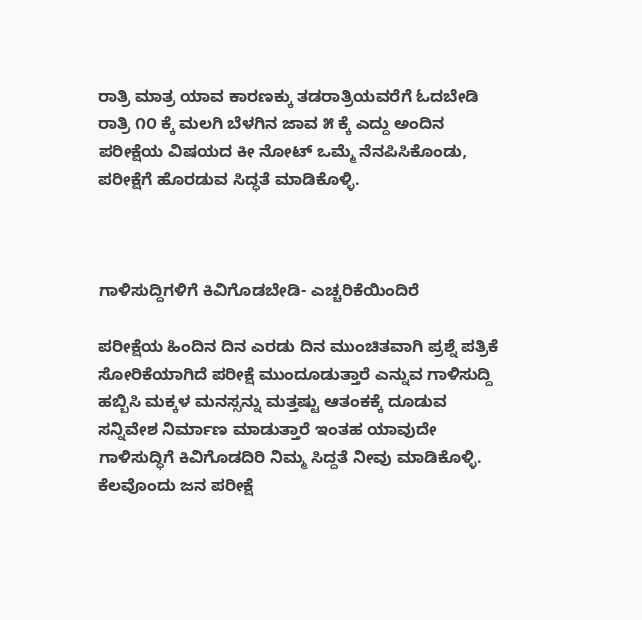ರಾತ್ರಿ ಮಾತ್ರ ಯಾವ ಕಾರಣಕ್ಕು ತಡರಾತ್ರಿಯವರೆಗೆ ಓದಬೇಡಿ ರಾತ್ರಿ ೧೦ ಕ್ಕೆ ಮಲಗಿ ಬೆಳಗಿನ ಜಾವ ೫ ಕ್ಕೆ ಎದ್ದು ಅಂದಿನ ಪರೀಕ್ಷೆಯ ವಿಷಯದ ಕೀ ನೋಟ್ ಒಮ್ಮೆ ನೆನಪಿಸಿಕೊಂಡು, ಪರೀಕ್ಷೆಗೆ ಹೊರಡುವ ಸಿದ್ಧತೆ ಮಾಡಿಕೊಳ್ಳಿ.



ಗಾಳಿಸುದ್ದಿಗಳಿಗೆ ಕಿವಿಗೊಡಬೇಡಿ- ಎಚ್ಚರಿಕೆಯಿಂದಿರೆ

ಪರೀಕ್ಷೆಯ ಹಿಂದಿನ ದಿನ ಎರಡು ದಿನ ಮುಂಚಿತವಾಗಿ ಪ್ರಶ್ನೆ ಪತ್ರಿಕೆ ಸೋರಿಕೆಯಾಗಿದೆ ಪರೀಕ್ಷೆ ಮುಂದೂಡುತ್ತಾರೆ ಎನ್ನುವ ಗಾಳಿಸುದ್ದಿ ಹಬ್ಬಿಸಿ ಮಕ್ಕಳ ಮನಸ್ಸನ್ನು ಮತ್ತಷ್ಟು ಆತಂಕಕ್ಕೆ ದೂಡುವ ಸನ್ನಿವೇಶ ನಿರ್ಮಾಣ ಮಾಡುತ್ತಾರೆ ಇಂತಹ ಯಾವುದೇ ಗಾಳಿಸುದ್ಧಿಗೆ ಕಿವಿಗೊಡದಿರಿ ನಿಮ್ಮ ಸಿದ್ದತೆ ನೀವು ಮಾಡಿಕೊಳ್ಳಿ. ಕೆಲವೊಂದು ಜನ ಪರೀಕ್ಷೆ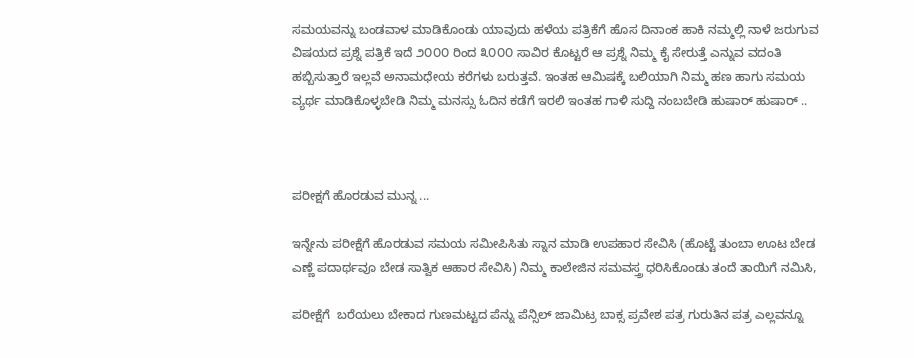ಸಮಯವನ್ನು ಬಂಡವಾಳ ಮಾಡಿಕೊಂಡು ಯಾವುದು ಹಳೆಯ ಪತ್ರಿಕೆಗೆ ಹೊಸ ದಿನಾಂಕ ಹಾಕಿ ನಮ್ಮಲ್ಲಿ ನಾಳೆ ಜರುಗುವ ವಿಷಯದ ಪ್ರಶ್ನೆ ಪತ್ರಿಕೆ ಇದೆ ೨೦೦೦ ರಿಂದ ೩೦೦೦ ಸಾವಿರ ಕೊಟ್ಟರೆ ಆ ಪ್ರಶ್ನೆ ನಿಮ್ಮ ಕೈ ಸೇರುತ್ತೆ ಎನ್ನುವ ವದಂತಿ ಹಬ್ಬಿಸುತ್ತಾರೆ ಇಲ್ಲವೆ ಅನಾಮಧೇಯ ಕರೆಗಳು ಬರುತ್ತವೆ. ಇಂತಹ ಆಮಿಷಕ್ಕೆ ಬಲಿಯಾಗಿ ನಿಮ್ಮ ಹಣ ಹಾಗು ಸಮಯ ವ್ಯರ್ಥ ಮಾಡಿಕೊಳ್ಳಬೇಡಿ ನಿಮ್ಮ ಮನಸ್ಸು ಓದಿನ ಕಡೆಗೆ ಇರಲಿ ಇಂತಹ ಗಾಳಿ ಸುದ್ದಿ ನಂಬಬೇಡಿ ಹುಷಾರ್ ಹುಷಾರ್ ..



ಪರೀಕ್ಷಗೆ ಹೊರಡುವ ಮುನ್ನ ...

ಇನ್ನೇನು ಪರೀಕ್ಷೆಗೆ ಹೊರಡುವ ಸಮಯ ಸಮೀಪಿಸಿತು ಸ್ನಾನ ಮಾಡಿ ಉಪಹಾರ ಸೇವಿಸಿ (ಹೊಟ್ಟೆ ತುಂಬಾ ಊಟ ಬೇಡ ಎಣ್ಣೆ ಪದಾರ್ಥವೂ ಬೇಡ ಸಾತ್ವಿಕ ಆಹಾರ ಸೇವಿಸಿ) ನಿಮ್ಮ ಕಾಲೇಜಿನ ಸಮವಸ್ತ್ರ ಧರಿಸಿಕೊಂಡು ತಂದೆ ತಾಯಿಗೆ ನಮಿಸಿ,

ಪರೀಕ್ಷೆಗೆ  ಬರೆಯಲು ಬೇಕಾದ ಗುಣಮಟ್ಟದ ಪೆನ್ನು ಪೆನ್ಸಿಲ್ ಜಾಮಿಟ್ರ ಬಾಕ್ಸ ಪ್ರವೇಶ ಪತ್ರ ಗುರುತಿನ ಪತ್ರ ಎಲ್ಲವನ್ನೂ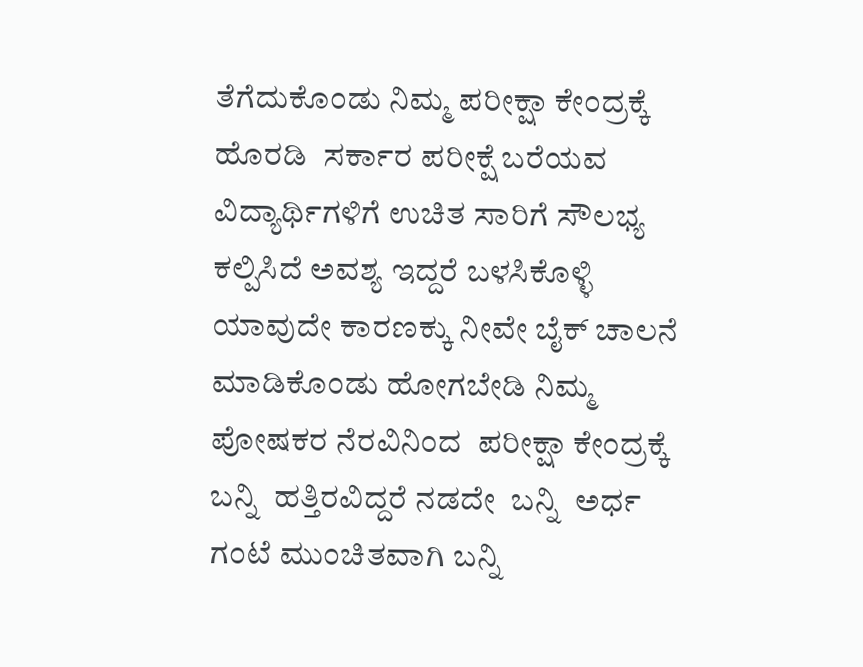ತೆಗೆದುಕೊಂಡು ನಿಮ್ಮ ಪರೀಕ್ಷಾ ಕೇಂದ್ರಕ್ಕೆ ಹೊರಡಿ  ಸರ್ಕಾರ ಪರೀಕ್ಷೆ ಬರೆಯವ ವಿದ್ಯಾರ್ಥಿಗಳಿಗೆ ಉಚಿತ ಸಾರಿಗೆ ಸೌಲಭ್ಯ ಕಲ್ಪಿಸಿದೆ ಅವಶ್ಯ ಇದ್ದರೆ ಬಳಸಿಕೊಳ್ಳಿ  ಯಾವುದೇ ಕಾರಣಕ್ಕು ನೀವೇ ಬೈಕ್ ಚಾಲನೆ ಮಾಡಿಕೊಂಡು ಹೋಗಬೇಡಿ ನಿಮ್ಮ ಪೋಷಕರ ನೆರವಿನಿಂದ  ಪರೀಕ್ಷಾ ಕೇಂದ್ರಕ್ಕೆ ಬನ್ನಿ  ಹತ್ತಿರವಿದ್ದರೆ ನಡದೇ  ಬನ್ನಿ  ಅರ್ಧ ಗಂಟೆ ಮುಂಚಿತವಾಗಿ ಬನ್ನಿ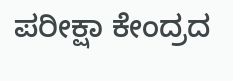ಪರೀಕ್ಷಾ ಕೇಂದ್ರದ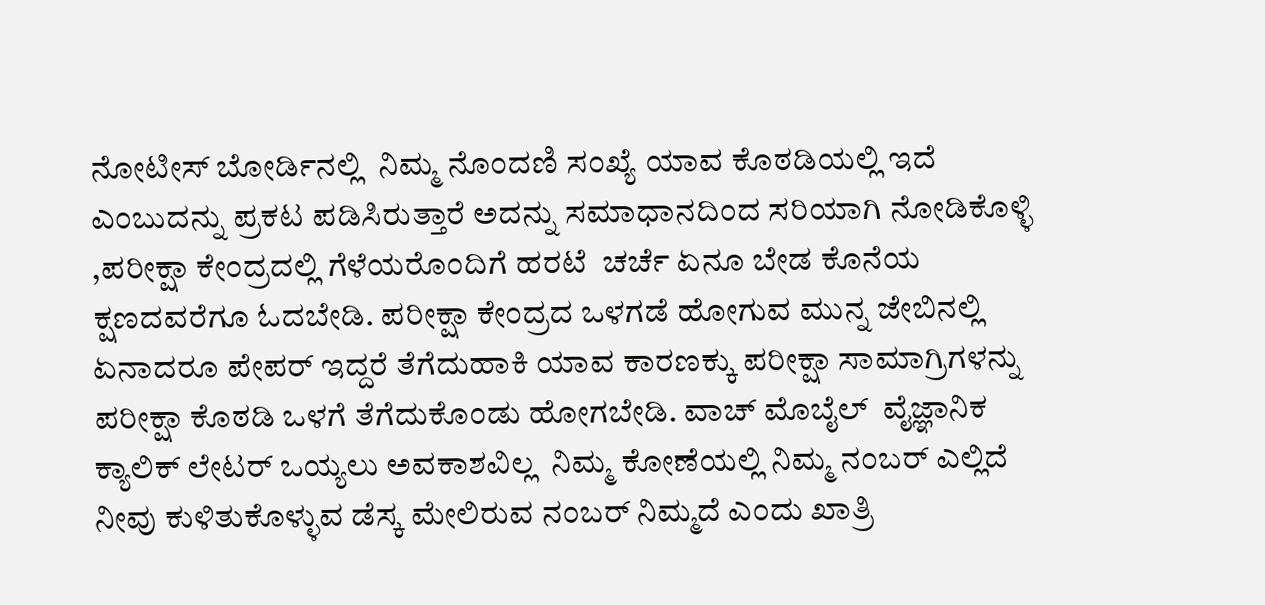ನೋಟೀಸ್ ಬೋರ್ಡಿನಲ್ಲಿ  ನಿಮ್ಮ ನೊಂದಣಿ ಸಂಖ್ಯೆ ಯಾವ ಕೊಠಡಿಯಲ್ಲಿ ಇದೆ ಎಂಬುದನ್ನು ಪ್ರಕಟ ಪಡಿಸಿರುತ್ತಾರೆ ಅದನ್ನು ಸಮಾಧಾನದಿಂದ ಸರಿಯಾಗಿ ನೋಡಿಕೊಳ್ಳಿ ,ಪರೀಕ್ಷಾ ಕೇಂದ್ರದಲ್ಲಿ ಗೆಳೆಯರೊಂದಿಗೆ ಹರಟೆ  ಚರ್ಚೆ ಏನೂ ಬೇಡ ಕೊನೆಯ ಕ್ಷಣದವರೆಗೂ ಓದಬೇಡಿ. ಪರೀಕ್ಷಾ ಕೇಂದ್ರದ ಒಳಗಡೆ ಹೋಗುವ ಮುನ್ನ ಜೇಬಿನಲ್ಲಿ ಏನಾದರೂ ಪೇಪರ್ ಇದ್ದರೆ ತೆಗೆದುಹಾಕಿ ಯಾವ ಕಾರಣಕ್ಕು ಪರೀಕ್ಷಾ ಸಾಮಾಗ್ರಿಗಳನ್ನು ಪರೀಕ್ಷಾ ಕೊಠಡಿ ಒಳಗೆ ತೆಗೆದುಕೊಂಡು ಹೋಗಬೇಡಿ. ವಾಚ್ ಮೊಬೈಲ್  ವೈಜ್ಞಾನಿಕ ಕ್ಯಾಲಿಕ್ ಲೇಟರ್ ಒಯ್ಯಲು ಅವಕಾಶವಿಲ್ಲ  ನಿಮ್ಮ ಕೋಣೆಯಲ್ಲಿ ನಿಮ್ಮ ನಂಬರ್ ಎಲ್ಲಿದೆ  ನೀವು ಕುಳಿತುಕೊಳ್ಳುವ ಡೆಸ್ಕ ಮೇಲಿರುವ ನಂಬರ್ ನಿಮ್ಮದೆ ಎಂದು ಖಾತ್ರಿ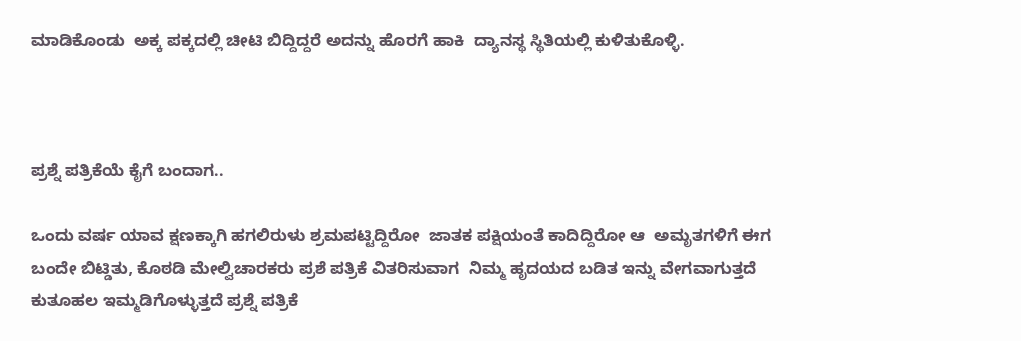ಮಾಡಿಕೊಂಡು  ಅಕ್ಕ ಪಕ್ಕದಲ್ಲಿ ಚೀಟಿ ಬಿದ್ದಿದ್ದರೆ ಅದನ್ನು ಹೊರಗೆ ಹಾಕಿ  ದ್ಯಾನಸ್ಥ ಸ್ಥಿತಿಯಲ್ಲಿ ಕುಳಿತುಕೊಳ್ಳಿ.



ಪ್ರಶ್ನೆ ಪತ್ರಿಕೆಯೆ ಕೈಗೆ ಬಂದಾಗ..

ಒಂದು ವರ್ಷ ಯಾವ ಕ್ಷಣಕ್ಕಾಗಿ ಹಗಲಿರುಳು ಶ್ರಮಪಟ್ಟಿದ್ದಿರೋ  ಜಾತಕ ಪಕ್ಷಿಯಂತೆ ಕಾದಿದ್ದಿರೋ ಆ  ಅಮೃತಗಳಿಗೆ ಈಗ ಬಂದೇ ಬಿಟ್ಡಿತು, ಕೊಠಡಿ ಮೇಲ್ವಿಚಾರಕರು ಪ್ರಶೆ ಪತ್ರಿಕೆ ವಿತರಿಸುವಾಗ  ನಿಮ್ಮ ಹೃದಯದ ಬಡಿತ ಇನ್ನು ವೇಗವಾಗುತ್ತದೆ ಕುತೂಹಲ ಇಮ್ಮಡಿಗೊಳ್ಳುತ್ತದೆ ಪ್ರಶ್ನೆ ಪತ್ರಿಕೆ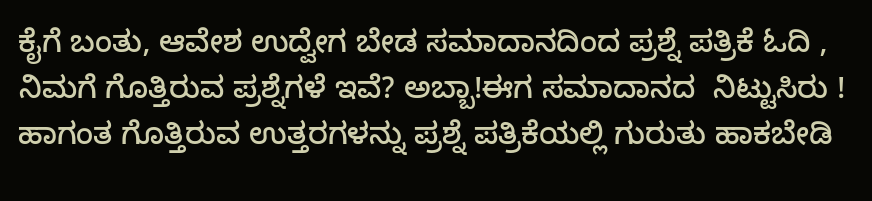ಕೈಗೆ ಬಂತು, ಆವೇಶ ಉದ್ವೇಗ ಬೇಡ ಸಮಾದಾನದಿಂದ ಪ್ರಶ್ನೆ ಪತ್ರಿಕೆ ಓದಿ , ನಿಮಗೆ ಗೊತ್ತಿರುವ ಪ್ರಶ್ನೆಗಳೆ ಇವೆ? ಅಬ್ಬಾ!ಈಗ ಸಮಾದಾನದ  ನಿಟ್ಟುಸಿರು ! ಹಾಗಂತ ಗೊತ್ತಿರುವ ಉತ್ತರಗಳನ್ನು ಪ್ರಶ್ನೆ ಪತ್ರಿಕೆಯಲ್ಲಿ ಗುರುತು ಹಾಕಬೇಡಿ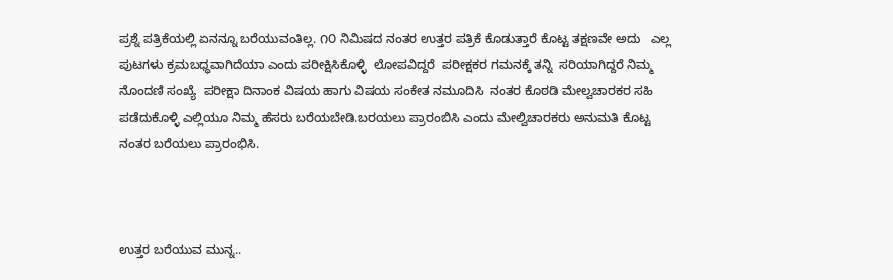ಪ್ರಶ್ನೆ ಪತ್ರಿಕೆಯಲ್ಲಿ ಏನನ್ನೂ ಬರೆಯುವಂತಿಲ್ಲ. ೧೦ ನಿಮಿಷದ ನಂತರ ಉತ್ತರ ಪತ್ರಿಕೆ ಕೊಡುತ್ತಾರೆ ಕೊಟ್ಟ ತಕ್ಷಣವೇ ಅದು   ಎಲ್ಲ ಪುಟಗಳು ಕ್ರಮಬಧ್ಧವಾಗಿದೆಯಾ ಎಂದು ಪರೀಕ್ಷಿಸಿಕೊಳ್ಳಿ  ಲೋಪವಿದ್ದರೆ  ಪರೀಕ್ಷಕರ ಗಮನಕ್ಕೆ ತನ್ನಿ  ಸರಿಯಾಗಿದ್ದರೆ ನಿಮ್ಮ ನೊಂದಣಿ ಸಂಖ್ಯೆ  ಪರೀಕ್ಷಾ ದಿನಾಂಕ ವಿಷಯ ಹಾಗು ವಿಷಯ ಸಂಕೇತ ನಮೂದಿಸಿ  ನಂತರ ಕೊಠಡಿ ಮೇಲ್ವಚಾರಕರ ಸಹಿ ಪಡೆದುಕೊಳ್ಳಿ ಎಲ್ಲಿಯೂ ನಿಮ್ಮ ಹೆಸರು ಬರೆಯಬೇಡಿ.ಬರಯಲು ಪ್ರಾರಂಬಿಸಿ ಎಂದು ಮೇಲ್ವಿಚಾರಕರು ಅನುಮತಿ ಕೊಟ್ಟ ನಂತರ ಬರೆಯಲು ಪ್ರಾರಂಭಿಸಿ.



ಉತ್ತರ ಬರೆಯುವ ಮುನ್ನ..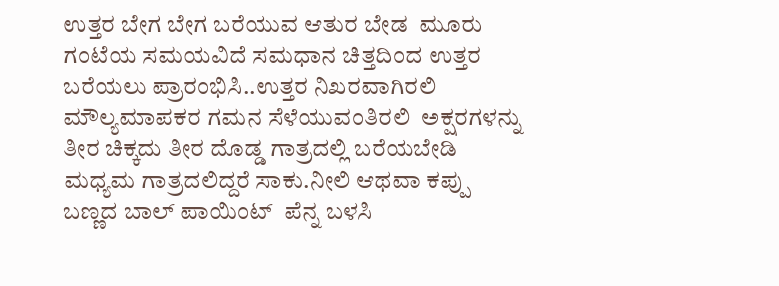ಉತ್ತರ ಬೇಗ ಬೇಗ ಬರೆಯುವ ಆತುರ ಬೇಡ  ಮೂರು ಗಂಟೆಯ ಸಮಯವಿದೆ ಸಮಧಾನ ಚಿತ್ತದಿಂದ ಉತ್ತರ ಬರೆಯಲು ಪ್ರಾರಂಭಿಸಿ..ಉತ್ತರ ನಿಖರವಾಗಿರಲಿ ಮೌಲ್ಯಮಾಪಕರ ಗಮನ ಸೆಳೆಯುವಂತಿರಲಿ  ಅಕ್ಷರಗಳನ್ನು ತೀರ ಚಿಕ್ಕದು ತೀರ ದೊಡ್ಡ ಗಾತ್ರದಲ್ಲಿ ಬರೆಯಬೇಡಿ ಮಧ್ಯಮ ಗಾತ್ರದಲಿದ್ದರೆ ಸಾಕು.ನೀಲಿ ಆಥವಾ ಕಪ್ಪು ಬಣ್ಣದ ಬಾಲ್ ಪಾಯಿಂಟ್  ಪೆನ್ನ ಬಳಸಿ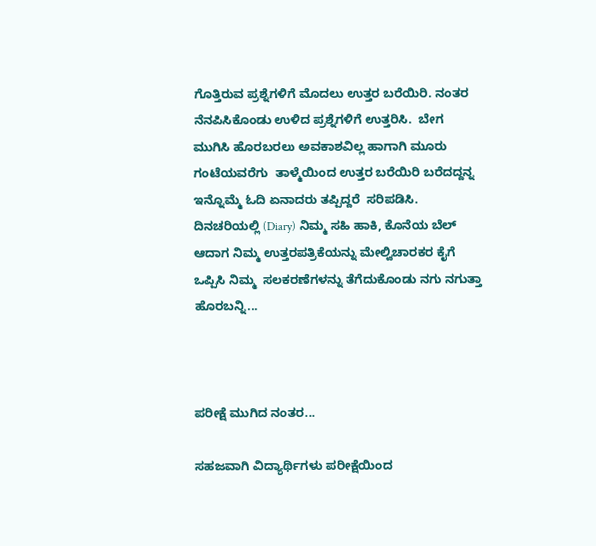ಗೊತ್ತಿರುವ ಪ್ರಶ್ನೆಗಳಿಗೆ ಮೊದಲು ಉತ್ತರ ಬರೆಯಿರಿ. ನಂತರ ನೆನಪಿಸಿಕೊಂಡು ಉಳಿದ ಪ್ರಶ್ನೆಗಳಿಗೆ ಉತ್ತರಿಸಿ.  ಬೇಗ ಮುಗಿಸಿ ಹೊರಬರಲು ಅವಕಾಶವಿಲ್ಲ ಹಾಗಾಗಿ ಮೂರು ಗಂಟೆಯವರೆಗು  ತಾಳ್ಮೆಯಿಂದ ಉತ್ತರ ಬರೆಯಿರಿ ಬರೆದದ್ದನ್ನ ಇನ್ನೊಮ್ಮೆ ಓದಿ ಏನಾದರು ತಪ್ಪಿದ್ದರೆ  ಸರಿಪಡಿಸಿ. ದಿನಚರಿಯಲ್ಲಿ (Diary) ನಿಮ್ಮ ಸಹಿ ಹಾಕಿ, ಕೊನೆಯ ಬೆಲ್ ಆದಾಗ ನಿಮ್ಮ ಉತ್ತರಪತ್ರಿಕೆಯನ್ನು ಮೇಲ್ವಿಚಾರಕರ ಕೈಗೆ ಒಪ್ಪಿಸಿ ನಿಮ್ಮ  ಸಲಕರಣೆಗಳನ್ನು ತೆಗೆದುಕೊಂಡು ನಗು ನಗುತ್ತಾ ಹೊರಬನ್ನಿ...



ಪರೀಕ್ಷೆ ಮುಗಿದ ನಂತರ...

ಸಹಜವಾಗಿ ವಿದ್ಯಾರ್ಥಿಗಳು ಪರೀಕ್ಷೆಯಿಂದ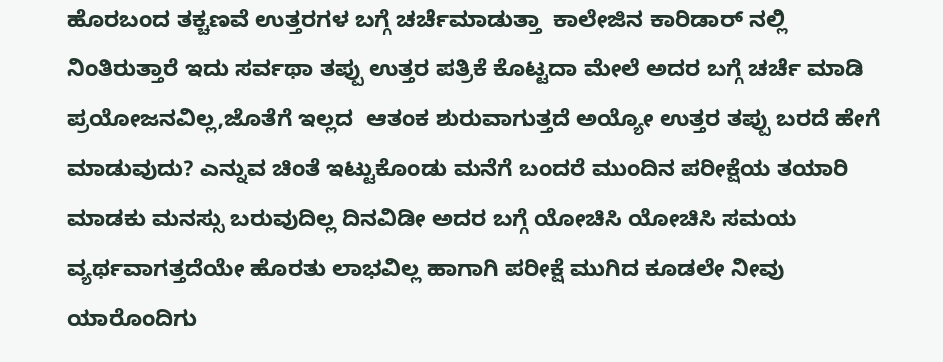ಹೊರಬಂದ ತಕ್ಚಣವೆ ಉತ್ತರಗಳ ಬಗ್ಗೆ ಚರ್ಚೆಮಾಡುತ್ತಾ  ಕಾಲೇಜಿನ ಕಾರಿಡಾರ್ ನಲ್ಲಿ ನಿಂತಿರುತ್ತಾರೆ ಇದು ಸರ್ವಥಾ ತಪ್ಪು ಉತ್ತರ ಪತ್ರಿಕೆ ಕೊಟ್ಟದಾ ಮೇಲೆ ಅದರ ಬಗ್ಗೆ ಚರ್ಚೆ ಮಾಡಿ ಪ್ರಯೋಜನವಿಲ್ಲ,ಜೊತೆಗೆ ಇಲ್ಲದ  ಆತಂಕ ಶುರುವಾಗುತ್ತದೆ ಅಯ್ಯೋ ಉತ್ತರ ತಪ್ಪು ಬರದೆ ಹೇಗೆ ಮಾಡುವುದು? ಎನ್ನುವ ಚಿಂತೆ ಇಟ್ಟುಕೊಂಡು ಮನೆಗೆ ಬಂದರೆ ಮುಂದಿನ ಪರೀಕ್ಷೆಯ ತಯಾರಿ ಮಾಡಕು ಮನಸ್ಸು ಬರುವುದಿಲ್ಲ ದಿನವಿಡೀ ಅದರ ಬಗ್ಗೆ ಯೋಚಿಸಿ ಯೋಚಿಸಿ ಸಮಯ ವ್ಯರ್ಥವಾಗತ್ತದೆಯೇ ಹೊರತು ಲಾಭವಿಲ್ಲ ಹಾಗಾಗಿ ಪರೀಕ್ಷೆ ಮುಗಿದ ಕೂಡಲೇ ನೀವು ಯಾರೊಂದಿಗು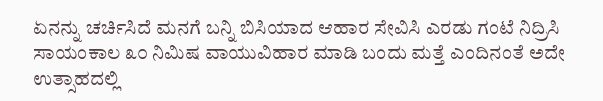ಏನನ್ನು ಚರ್ಚಿಸಿದೆ ಮನಗೆ ಬನ್ನಿ ಬಿಸಿಯಾದ ಆಹಾರ ಸೇವಿಸಿ ಎರಡು ಗಂಟೆ ನಿದ್ರಿಸಿ ಸಾಯಂಕಾಲ ೩೦ ನಿಮಿಷ ವಾಯುವಿಹಾರ ಮಾಡಿ ಬಂದು ಮತ್ತೆ ಎಂದಿನಂತೆ ಅದೇ ಉತ್ಸಾಹದಲ್ಲಿ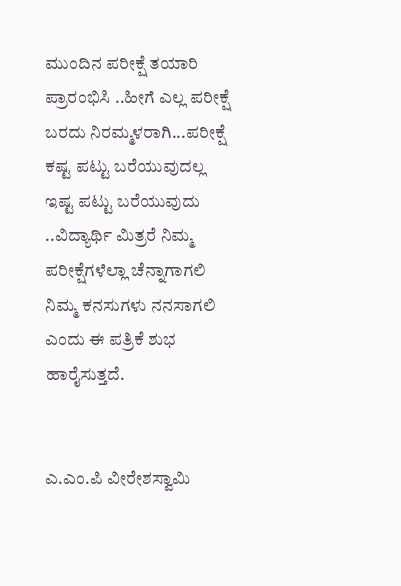ಮುಂದಿನ‌ ಪರೀಕ್ಷೆ ತಯಾರಿ ಪ್ರಾರಂಭಿಸಿ ..ಹೀಗೆ ಎಲ್ಲ ಪರೀಕ್ಷೆ ಬರದು ನಿರಮ್ಮಳರಾಗಿ...ಪರೀಕ್ಷೆ ಕಷ್ಟ ಪಟ್ಟು ಬರೆಯುವುದಲ್ಲ ಇಷ್ಟ ಪಟ್ಟು ಬರೆಯುವುದು ..ವಿದ್ಯಾರ್ಥಿ ಮಿತ್ರರೆ ನಿಮ್ಮ ಪರೀಕ್ಷೆಗಳೆಲ್ಲಾ ಚೆನ್ನಾಗಾಗಲಿ ನಿಮ್ಮ ಕನಸುಗಳು ನನಸಾಗಲಿ ಎಂದು ಈ ಪತ್ರಿಕೆ ಶುಭ ಹಾರೈಸುತ್ತದೆ.


ಎ.ಎಂ.ಪಿ ವೀರೇಶಸ್ವಾಮಿ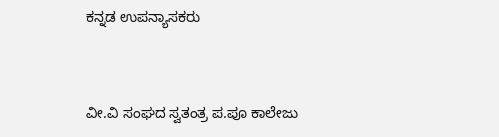ಕನ್ನಡ ಉಪನ್ಯಾಸಕರು


ವೀ.ವಿ ಸಂಘದ ಸ್ವತಂತ್ರ ಪ.ಪೂ ಕಾಲೇಜು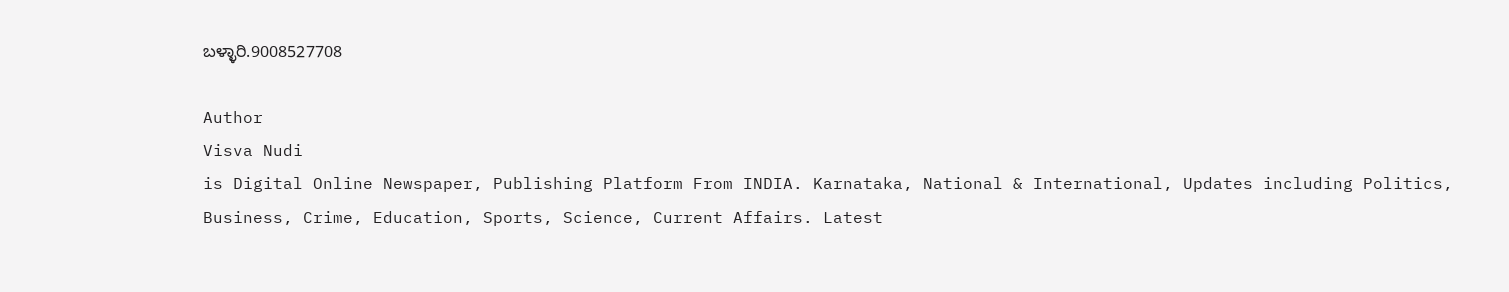ಬಳ್ಳಾರಿ.9008527708

Author
Visva Nudi
is Digital Online Newspaper, Publishing Platform From INDIA. Karnataka, National & International, Updates including Politics, Business, Crime, Education, Sports, Science, Current Affairs. Latest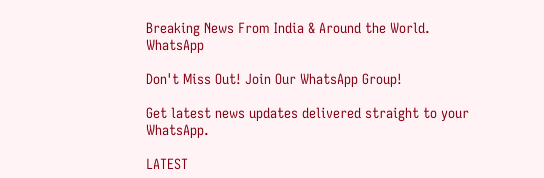Breaking News From India & Around the World.
WhatsApp

Don't Miss Out! Join Our WhatsApp Group!

Get latest news updates delivered straight to your WhatsApp.

LATEST